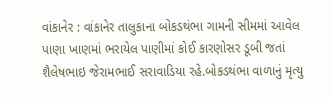વાંકાનેર : વાંકાનેર તાલુકાના બોકડથંભા ગામની સીમમાં આવેલ પાણા ખાણમાં ભરાયેલ પાણીમાં કોઈ કારણોસર ડૂબી જતાં શૈલેષભાઇ જેરામભાઈ સરાવાડિયા રહે.બોકડથંભા વાળાનું મૃત્યુ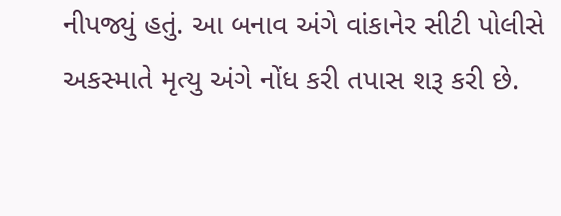નીપજ્યું હતું. આ બનાવ અંગે વાંકાનેર સીટી પોલીસે અકસ્માતે મૃત્યુ અંગે નોંધ કરી તપાસ શરૂ કરી છે.